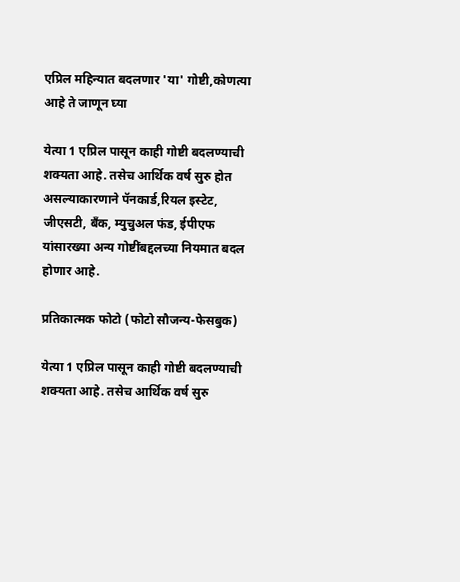एप्रिल महिन्यात बदलणार 'या' गोष्टी,कोणत्या आहे ते जाणून घ्या

येत्या 1 एप्रिल पासून काही गोष्टी बदलण्याची शक्यता आहे. तसेच आर्थिक वर्ष सुरु होत असल्याकारणाने पॅनकार्ड,रियल इस्टेट, जीएसटी, बँक, म्युचुअल फंड, ईपीएफ यांसारख्या अन्य गोष्टींबद्दलच्या नियमात बदल होणार आहे.

प्रतिकात्मक फोटो (फोटो सौजन्य-फेसबुक)

येत्या 1 एप्रिल पासून काही गोष्टी बदलण्याची शक्यता आहे. तसेच आर्थिक वर्ष सुरु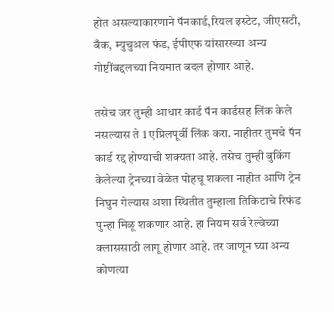होत असल्याकारणाने पॅनकार्ड,रियल इस्टेट, जीएसटी, बँक, म्युचुअल फंड, ईपीएफ यांसारख्या अन्य गोष्टींबद्दलच्या नियमात बदल होणार आहे.

तसेच जर तुम्ही आधार कार्ड पॅन कार्डसह लिंक केले नसल्यास ते 1 एप्रिलपूर्वी लिंक करा. नाहीतर तुमचे पॅन कार्ड रद्द होण्याची शक्यता आहे. तसेच तुम्ही बुकिंग केलेल्या ट्रेनच्या वेळेत पोहचू शकला नाहीत आणि ट्रेन निघुन गेल्यास अशा स्थितीत तुम्हाला तिकिटाचे रिफंड पुन्हा मिळू शकणार आहे. हा नियम सर्व रेल्वेच्या क्लाससाठी लागू होणार आहे. तर जाणून घ्या अन्य कोणत्या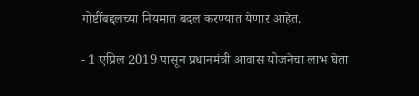गोष्टींबद्दलच्या नियमात बदल करण्यात येणार आहेत.

- 1 एप्रिल 2019 पासून प्रधानमंत्री आवास योजनेचा लाभ घेता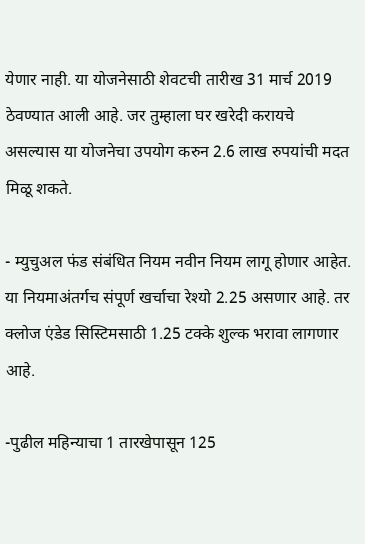येणार नाही. या योजनेसाठी शेवटची तारीख 31 मार्च 2019 ठेवण्यात आली आहे. जर तुम्हाला घर खरेदी करायचे असल्यास या योजनेचा उपयोग करुन 2.6 लाख रुपयांची मदत मिळू शकते.

- म्युचुअल फंड संबंधित नियम नवीन नियम लागू होणार आहेत. या नियमाअंतर्गच संपूर्ण खर्चाचा रेश्यो 2.25 असणार आहे. तर क्लोज एंडेड सिस्टिमसाठी 1.25 टक्के शुल्क भरावा लागणार आहे.

-पुढील महिन्याचा 1 तारखेपासून 125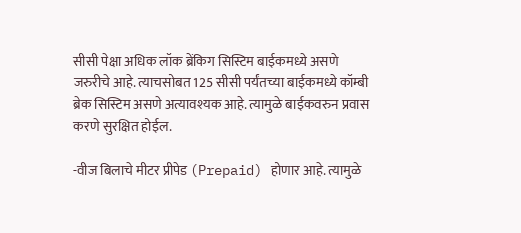सीसी पेक्षा अधिक लॉक ब्रेंकिग सिस्टिम बाईकमध्ये असणे जरुरीचे आहे. त्याचसोबत 125 सीसी पर्यंतच्या बाईकमध्ये कॉम्बी ब्रेक सिस्टिम असणे अत्यावश्यक आहे. त्यामुळे बाईकवरुन प्रवास करणे सुरक्षित होईल.

-वीज बिलाचे मीटर प्रीपेड (Prepaid) होणार आहे. त्यामुळे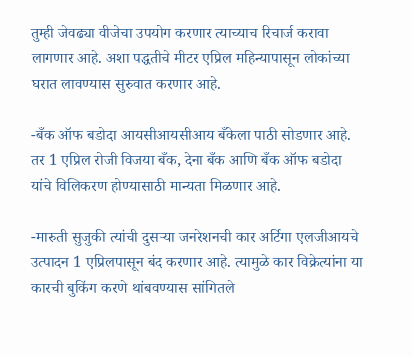तुम्ही जेवढ्या वीजेचा उपयोग करणार त्याच्याच रिचार्ज करावा लागणार आहे. अशा पद्धतीचे मीटर एप्रिल महिन्यापासून लोकांच्या घरात लावण्यास सुरुवात करणार आहे.

-बँक ऑफ बडोदा आयसीआयसीआय बँकेला पाठी सोडणार आहे. तर 1 एप्रिल रोजी विजया बँक, देना बँक आणि बँक ऑफ बडोदा यांचे विलिकरण होण्यासाठी मान्यता मिळणार आहे.

-मारुती सुजुकी त्यांची दुसऱ्या जनरेशनची कार अर्टिगा एलजीआयचे उत्पादन 1 एप्रिलपासून बंद करणार आहे. त्यामुळे कार विक्रेत्यांना या कारची बुकिंग करणे थांबवण्यास सांगितले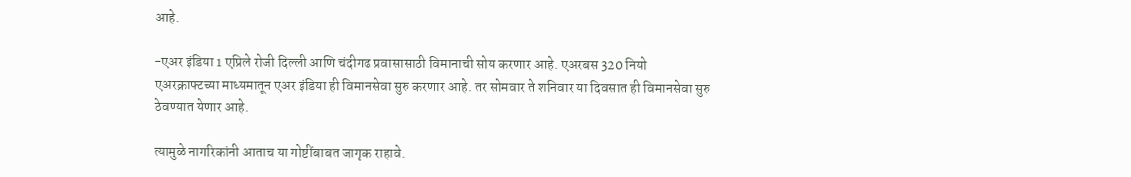आहे.

-एअर इंडिया 1 एप्रिले रोजी दिल्ली आणि चंदीगढ प्रवासासाठी विमानाची सोय करणार आहे. एअरबस 320 नियो एअरक्राफ्टच्या माध्यमातून एअर इंडिया ही विमानसेवा सुरु करणार आहे. तर सोमवार ते शनिवार या दिवसात ही विमानसेवा सुरु ठेवण्यात येणार आहे.

त्यामुळे नागरिकांनी आताच या गोष्टींबाबत जागृक राहावे.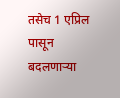तसेच 1 एप्रिल पासून बदलणाऱ्या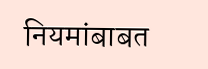नियमांबाबत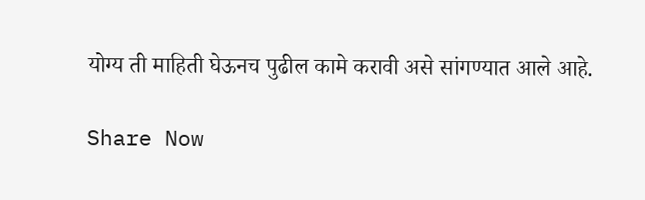योग्य ती माहिती घेऊनच पुढील कामे करावी असे सांगण्यात आले आहे.

Share Now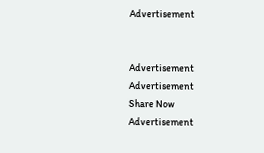Advertisement


Advertisement
Advertisement
Share Now
Advertisement